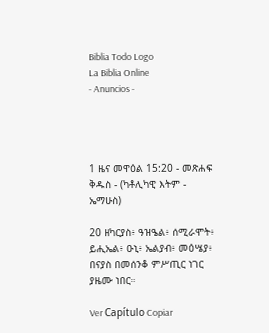Biblia Todo Logo
La Biblia Online
- Anuncios -




1 ዜና መዋዕል 15:20 - መጽሐፍ ቅዱስ - (ካቶሊካዊ እትም - ኤማሁስ)

20 ዘካርያስ፥ ዓዝዔል፥ ሰሚራሞት፥ ይሒኤል፥ ዑኒ፥ ኤልያብ፥ መዕሤያ፥ በናያስ በመሰንቆ ምሥጢር ነገር ያዜሙ ነበር።

Ver Capítulo Copiar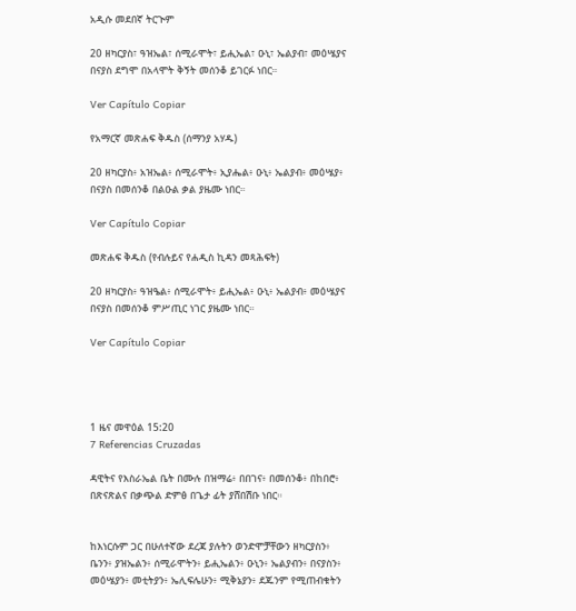አዲሱ መደበኛ ትርጒም

20 ዘካርያስ፣ ዓዝኤል፣ ሰሚራሞት፣ ይሒኤል፣ ዑኒ፣ ኤልያብ፣ መዕሤያና በናያስ ደግሞ በአላሞት ቅኝት መሰንቆ ይገርፉ ነበር።

Ver Capítulo Copiar

የአማርኛ መጽሐፍ ቅዱስ (ሰማንያ አሃዱ)

20 ዘካርያስ፥ አዝኤል፥ ሰሚራሞት፥ ኢያሔል፥ ዑኒ፥ ኤልያብ፥ መዕሤያ፥ በናያስ በመሰንቆ በልዑል ቃል ያዜሙ ነበር።

Ver Capítulo Copiar

መጽሐፍ ቅዱስ (የብሉይና የሐዲስ ኪዳን መጻሕፍት)

20 ዘካርያስ፥ ዓዝዔል፥ ሰሚራሞት፥ ይሒኤል፥ ዑኒ፥ ኤልያብ፥ መዕሤያና በናያስ በመሰንቆ ምሥጢር ነገር ያዜሙ ነበር።

Ver Capítulo Copiar




1 ዜና መዋዕል 15:20
7 Referencias Cruzadas

ዳዊትና የእስራኤል ቤት በሙሉ በዝማሬ፥ በበገና፥ በመሰንቆ፥ በከበሮ፥ በጽናጽልና በቃጭል ድምፅ በጌታ ፊት ያሸበሽቡ ነበር።


ከእነርሱም ጋር በሁለተኛው ደረጃ ያሉትን ወንድሞቻቸውን ዘካርያስን፥ ቤንን፥ ያዝኤልን፥ ሰሚራሞትን፥ ይሒኤልን፥ ዑኒን፥ ኤልያብን፥ በናያስን፥ መዕሤያን፥ መቲትያን፥ ኤሊፍሌሁን፥ ሚቅኔያን፥ ደጁንም የሚጠብቁትን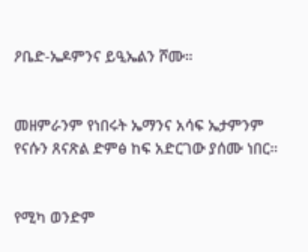ዖቤድ-ኤዶምንና ይዒኤልን ሾሙ።


መዘምራንም የነበሩት ኤማንና አሳፍ ኤታምንም የናሱን ጸናጽል ድምፅ ከፍ አድርገው ያሰሙ ነበር።


የሚካ ወንድም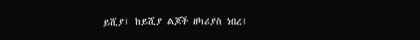ይሺያ፤ ከይሺያ ልጆች ዘካሪያስ ነበረ፤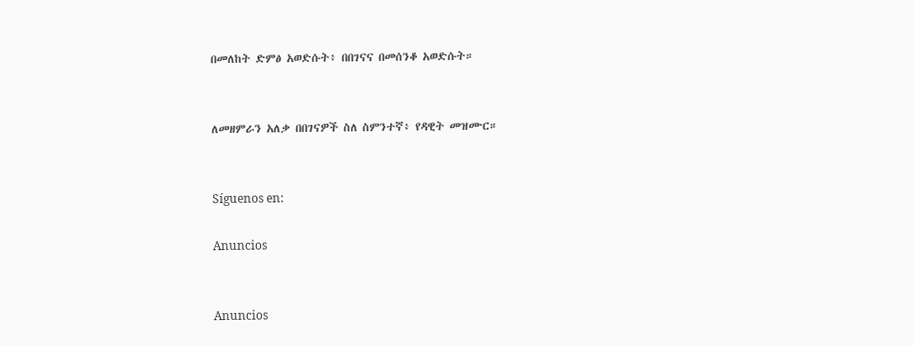በመለከት ድምፅ አወድሱት፥ በበገናና በመሰንቆ አወድሱት።


ለመዘምራን አለቃ በበገናዎች ስለ ስምንተኛ፥ የዳዊት መዝሙር።


Síguenos en:

Anuncios


Anuncios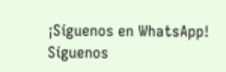¡Síguenos en WhatsApp! Síguenos